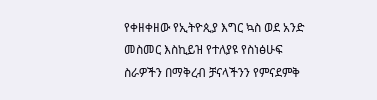የቀዘቀዘው የኢትዮጲያ እግር ኳስ ወደ አንድ መስመር እስኪይዝ የተለያዩ የስነፅሁፍ ስራዎችን በማቅረብ ቻናላችንን የምናደምቅ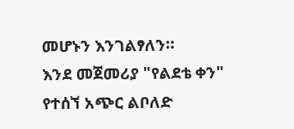መሆኑን እንገልፃለን።
እንደ መጀመሪያ "የልደቴ ቀን" የተሰኘ አጭር ልቦለድ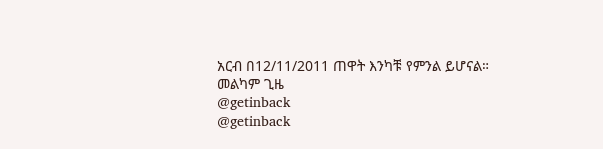አርብ በ12/11/2011 ጠዋት እንካቹ የምንል ይሆናል።
መልካም ጊዜ
@getinback
@getinback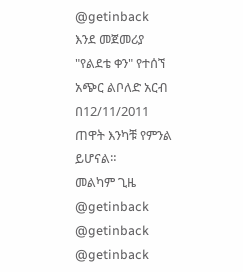@getinback
እንደ መጀመሪያ "የልደቴ ቀን" የተሰኘ አጭር ልቦለድ አርብ በ12/11/2011 ጠዋት እንካቹ የምንል ይሆናል።
መልካም ጊዜ
@getinback
@getinback
@getinback